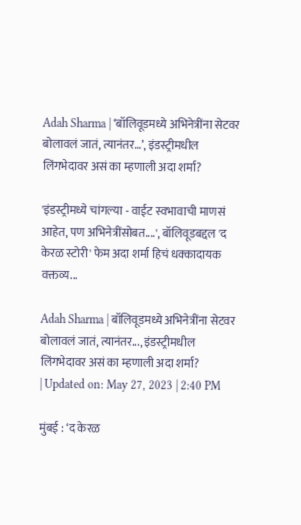Adah Sharma | ‘बॉलिवूडमध्ये अभिनेत्रींना सेटवर बोलावलं जातं, त्यानंतर…’, इंडस्ट्रीमधील लिंगभेदावर असं का म्हणाली अदा शर्मा?

'इंडस्ट्रीमध्ये चांगल्या - वाईट स्वभावाची माणसं आहेत, पण अभिनेत्रींसोबत....', बॉलिवूडबद्दल 'द केरळ स्टोरी' फेम अदा शर्मा हिचं धक्कादायक वक्तव्य...

Adah Sharma | बॉलिवूडमध्ये अभिनेत्रींना सेटवर बोलावलं जातं, त्यानंतर..., इंडस्ट्रीमधील लिंगभेदावर असं का म्हणाली अदा शर्मा?
| Updated on: May 27, 2023 | 2:40 PM

मुंबई : ‘द केरळ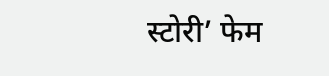स्टोरी’ फेम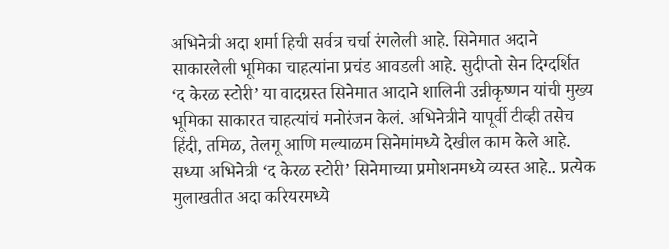अभिनेत्री अदा शर्मा हिची सर्वत्र चर्चा रंगलेली आहे. सिनेमात अदाने साकारलेली भूमिका चाहत्यांना प्रचंड आवडली आहे. सुदीप्तो सेन दिग्दर्शित ‘द केरळ स्टोरी’ या वादग्रस्त सिनेमात आदाने शालिनी उन्नीकृष्णन यांची मुख्य भूमिका साकारत चाहत्यांचं मनोरंजन केलं. अभिनेत्रीने यापूर्वी टीव्ही तसेच हिंदी, तमिळ, तेलगू आणि मल्याळम सिनेमांमध्ये देखील काम केले आहे. सध्या अभिनेत्री ‘द केरळ स्टोरी’ सिनेमाच्या प्रमोशनमध्ये व्यस्त आहे.. प्रत्येक मुलाखतीत अदा करियरमध्ये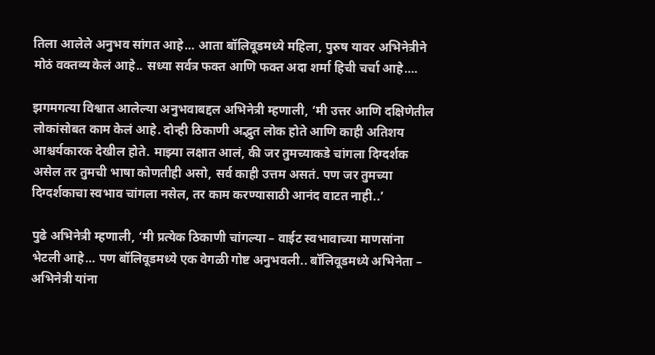तिला आलेले अनुभव सांगत आहे… आता बॉलिवूडमध्ये महिला, पुरुष यावर अभिनेत्रीने मोठं वक्तव्य केलं आहे.. सध्या सर्वत्र फक्त आणि फक्त अदा शर्मा हिची चर्चा आहे….

झगमगत्या विश्वात आलेल्या अनुभवाबद्दल अभिनेत्री म्हणाली, ‘मी उत्तर आणि दक्षिणेतील लोकांसोबत काम केलं आहे. दोन्ही ठिकाणी अद्भुत लोक होते आणि काही अतिशय आश्चर्यकारक देखील होते. माझ्या लक्षात आलं, की जर तुमच्याकडे चांगला दिग्दर्शक असेल तर तुमची भाषा कोणतीही असो, सर्व काही उत्तम असतं. पण जर तुमच्या दिग्दर्शकाचा स्वभाव चांगला नसेल, तर काम करण्यासाठी आनंद वाटत नाही..’

पुढे अभिनेत्री म्हणाली, ‘मी प्रत्येक ठिकाणी चांगल्या – वाईट स्वभावाच्या माणसांना भेटली आहे… पण बॉलिवूडमध्ये एक वेगळी गोष्ट अनुभवली.. बॉलिवूडमध्ये अभिनेता – अभिनेत्री यांना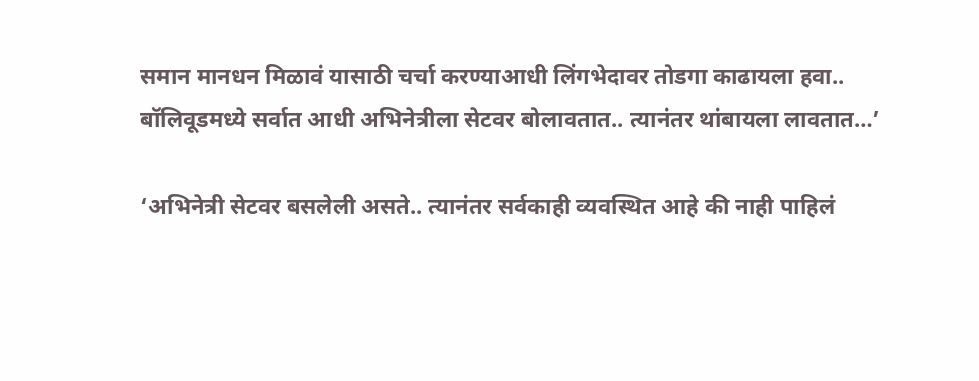समान मानधन मिळावं यासाठी चर्चा करण्याआधी लिंगभेदावर तोडगा काढायला हवा.. बॉलिवूडमध्ये सर्वात आधी अभिनेत्रीला सेटवर बोलावतात.. त्यानंतर थांबायला लावतात…’

‘अभिनेत्री सेटवर बसलेली असते.. त्यानंतर सर्वकाही व्यवस्थित आहे की नाही पाहिलं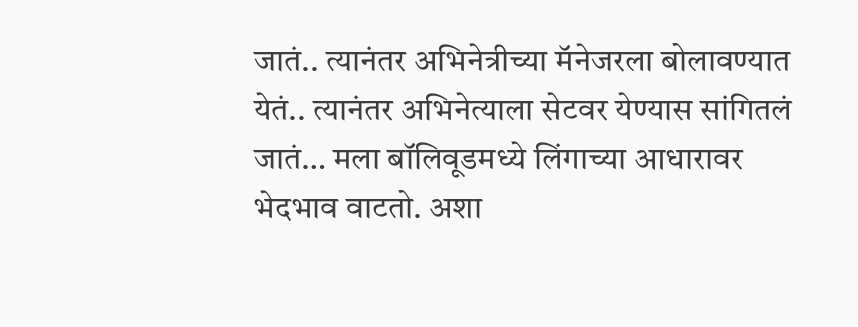जातं.. त्यानंतर अभिनेत्रीच्या मॅनेजरला बोलावण्यात येतं.. त्यानंतर अभिनेत्याला सेटवर येण्यास सांगितलं जातं… मला बॉलिवूडमध्ये लिंगाच्या आधारावर भेदभाव वाटतो. अशा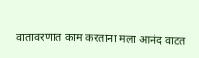वातावरणात काम करताना मला आनंद वाटत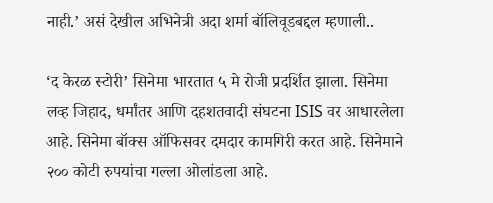नाही.’ असं देखील अभिनेत्री अदा शर्मा बॉलिवूडबद्दल म्हणाली..

‘द केरळ स्टोरी’ सिनेमा भारतात ५ मे रोजी प्रदर्शित झाला. सिनेमा लव्ह जिहाद, धर्मांतर आणि दहशतवादी संघटना ISIS वर आधारलेला आहे. सिनेमा बॉक्स ऑफिसवर दमदार कामगिरी करत आहे. सिनेमाने २०० कोटी रुपयांचा गल्ला ओलांडला आहे.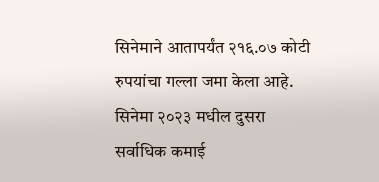सिनेमाने आतापर्यंत २१६.०७ कोटी रुपयांचा गल्ला जमा केला आहे. सिनेमा २०२३ मधील दुसरा सर्वाधिक कमाई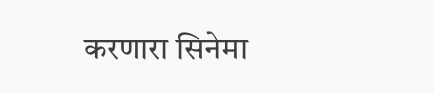करणारा सिनेमा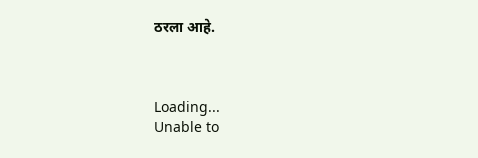ठरला आहे.



Loading...
Unable to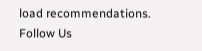load recommendations.
Follow Us